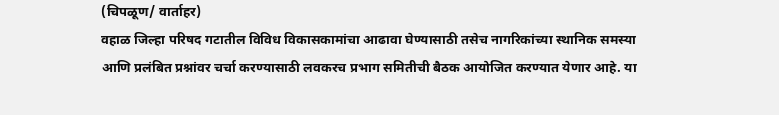(चिपळूण/ वार्ताहर)
वहाळ जिल्हा परिषद गटातील विविध विकासकामांचा आढावा घेण्यासाठी तसेच नागरिकांच्या स्थानिक समस्या आणि प्रलंबित प्रश्नांवर चर्चा करण्यासाठी लवकरच प्रभाग समितीची बैठक आयोजित करण्यात येणार आहे. या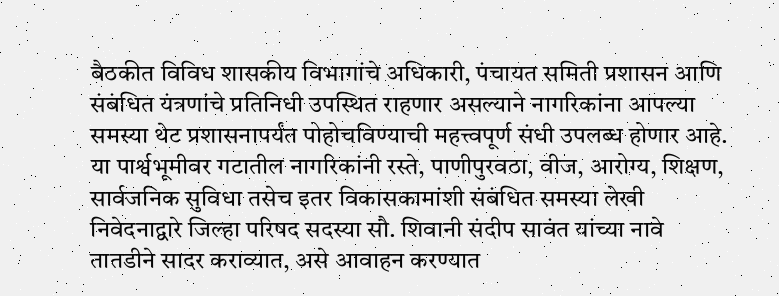बैठकीत विविध शासकीय विभागांचे अधिकारी, पंचायत समिती प्रशासन आणि संबंधित यंत्रणांचे प्रतिनिधी उपस्थित राहणार असल्याने नागरिकांना आपल्या समस्या थेट प्रशासनापर्यंत पोहोचविण्याची महत्त्वपूर्ण संधी उपलब्ध होणार आहे.
या पार्श्वभूमीवर गटातील नागरिकांनी रस्ते, पाणीपुरवठा, वीज, आरोग्य, शिक्षण, सार्वजनिक सुविधा तसेच इतर विकासकामांशी संबंधित समस्या लेखी निवेदनाद्वारे जिल्हा परिषद सदस्या सौ. शिवानी संदीप सावंत यांच्या नावे तातडीने सादर कराव्यात, असे आवाहन करण्यात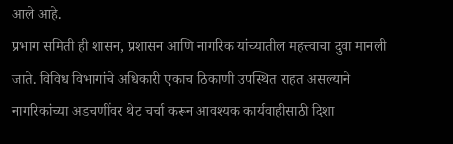आले आहे.
प्रभाग समिती ही शासन, प्रशासन आणि नागरिक यांच्यातील महत्त्वाचा दुवा मानली जाते. विविध विभागांचे अधिकारी एकाच ठिकाणी उपस्थित राहत असल्याने नागरिकांच्या अडचणींवर थेट चर्चा करून आवश्यक कार्यवाहीसाठी दिशा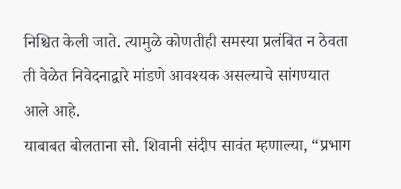निश्चित केली जाते. त्यामुळे कोणतीही समस्या प्रलंबित न ठेवता ती वेळेत निवेदनाद्वारे मांडणे आवश्यक असल्याचे सांगण्यात आले आहे.
याबाबत बोलताना सौ. शिवानी संदीप सावंत म्हणाल्या, “प्रभाग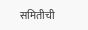समितीची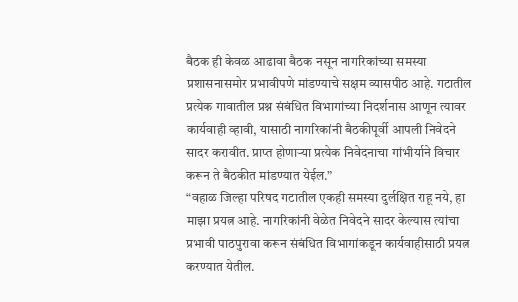बैठक ही केवळ आढावा बैठक नसून नागरिकांच्या समस्या प्रशासनासमोर प्रभावीपणे मांडण्याचे सक्षम व्यासपीठ आहे. गटातील प्रत्येक गावातील प्रश्न संबंधित विभागांच्या निदर्शनास आणून त्यावर कार्यवाही व्हावी, यासाठी नागरिकांनी बैठकीपूर्वी आपली निवेदने सादर करावीत. प्राप्त होणाऱ्या प्रत्येक निवेदनाचा गांभीर्याने विचार करून ते बैठकीत मांडण्यात येईल.”
“वहाळ जिल्हा परिषद गटातील एकही समस्या दुर्लक्षित राहू नये, हा माझा प्रयत्न आहे. नागरिकांनी वेळेत निवेदने सादर केल्यास त्यांचा प्रभावी पाठपुरावा करून संबंधित विभागांकडून कार्यवाहीसाठी प्रयत्न करण्यात येतील.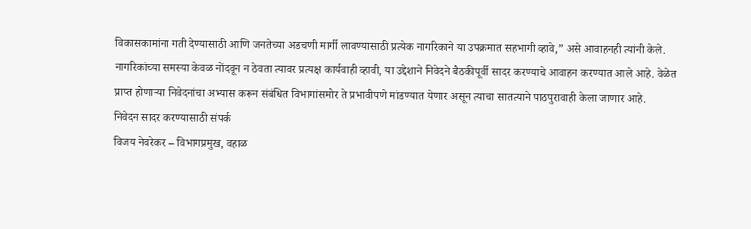विकासकामांना गती देण्यासाठी आणि जनतेच्या अडचणी मार्गी लावण्यासाठी प्रत्येक नागरिकाने या उपक्रमात सहभागी व्हावे,” असे आवाहनही त्यांनी केले.
नागरिकांच्या समस्या केवळ नोंदवून न ठेवता त्यावर प्रत्यक्ष कार्यवाही व्हावी, या उद्देशाने निवेदने बैठकीपूर्वी सादर करण्याचे आवाहन करण्यात आले आहे. वेळेत प्राप्त होणाऱ्या निवेदनांचा अभ्यास करून संबंधित विभागांसमोर ते प्रभावीपणे मांडण्यात येणार असून त्याचा सातत्याने पाठपुरावाही केला जाणार आहे.
निवेदन सादर करण्यासाठी संपर्क
विजय नेवरेकर – विभागप्रमुख, वहाळ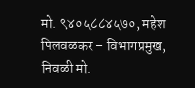मो. ९४०५८८४५७०, महेश पिलवळकर – विभागप्रमुख, निवळी मो.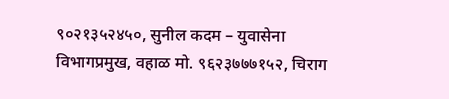९०२१३५२४५०, सुनील कदम – युवासेना विभागप्रमुख, वहाळ मो. ९६२३७७७१५२, चिराग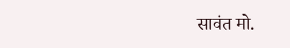सावंत मो.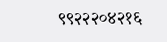९९२२२०४२१६